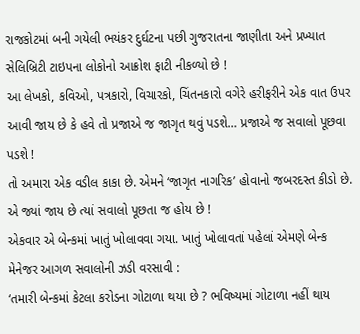રાજકોટમાં બની ગયેલી ભયંકર દુર્ઘટના પછી ગુજરાતના જાણીતા અને પ્રખ્યાત સેલિબ્રિટી ટાઇપના લોકોનો આક્રોશ ફાટી નીકળ્યો છે !
આ લેખકો, કવિઓ, પત્રકારો, વિચારકો, ચિંતનકારો વગેરે હરીફરીને એક વાત ઉપર આવી જાય છે કે હવે તો પ્રજાએ જ જાગૃત થવું પડશે… પ્રજાએ જ સવાલો પૂછવા પડશે !
તો અમારા એક વડીલ કાકા છે. એમને ‘જાગૃત નાગરિક’ હોવાનો જબરદસ્ત કીડો છે. એ જ્યાં જાય છે ત્યાં સવાલો પૂછતા જ હોય છે !
એકવાર એ બેન્કમાં ખાતું ખોલાવવા ગયા. ખાતું ખોલાવતાં પહેલાં એમણે બેન્ક મેનેજર આગળ સવાલોની ઝડી વરસાવી :
‘તમારી બેન્કમાં કેટલા કરોડના ગોટાળા થયા છે ? ભવિષ્યમાં ગોટાળા નહીં થાય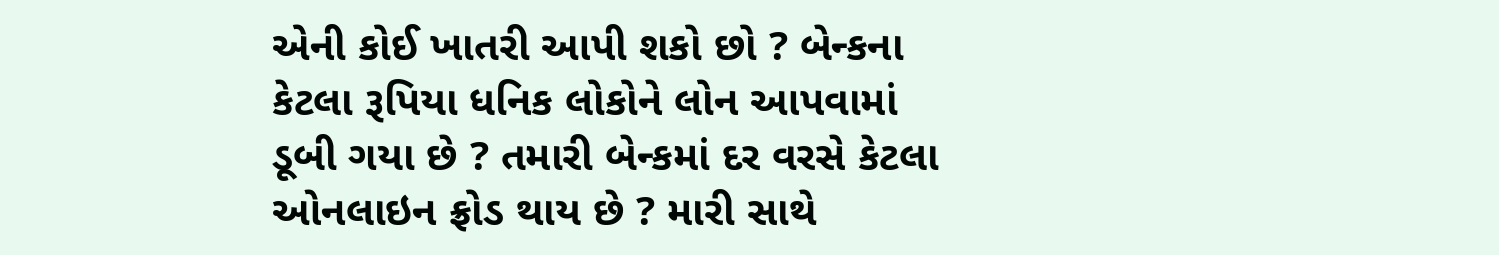એની કોઈ ખાતરી આપી શકો છો ? બેન્કના કેટલા રૂપિયા ધનિક લોકોને લોન આપવામાં ડૂબી ગયા છે ? તમારી બેન્કમાં દર વરસે કેટલા ઓનલાઇન ફ્રોડ થાય છે ? મારી સાથે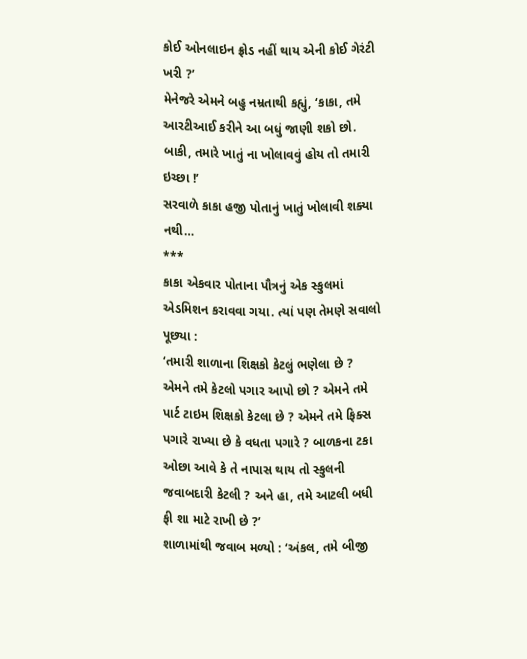કોઈ ઓનલાઇન ફ્રોડ નહીં થાય એની કોઈ ગેરંટી ખરી ?’
મેનેજરે એમને બહુ નમ્રતાથી કહ્યું, ‘કાકા, તમે આરટીઆઈ કરીને આ બધું જાણી શકો છો. બાકી, તમારે ખાતું ના ખોલાવવું હોય તો તમારી ઇચ્છા !’
સરવાળે કાકા હજી પોતાનું ખાતું ખોલાવી શક્યા નથી…
***
કાકા એકવાર પોતાના પૌત્રનું એક સ્કુલમાં એડમિશન કરાવવા ગયા. ત્યાં પણ તેમણે સવાલો પૂછ્યા :
‘તમારી શાળાના શિક્ષકો કેટલું ભણેલા છે ? એમને તમે કેટલો પગાર આપો છો ? એમને તમે પાર્ટ ટાઇમ શિક્ષકો કેટલા છે ? એમને તમે ફિક્સ પગારે રાખ્યા છે કે વધતા પગારે ? બાળકના ટકા ઓછા આવે કે તે નાપાસ થાય તો સ્કુલની જવાબદારી કેટલી ? અને હા, તમે આટલી બધી ફી શા માટે રાખી છે ?’
શાળામાંથી જવાબ મળ્યો : ‘અંકલ, તમે બીજી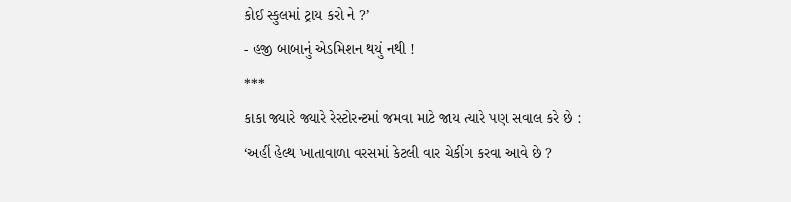કોઈ સ્કુલમાં ટ્રાય કરો ને ?’
- હજી બાબાનું એડમિશન થયું નથી !
***
કાકા જ્યારે જ્યારે રેસ્ટોરન્ટમાં જમવા માટે જાય ત્યારે પણ સવાલ કરે છે :
‘અહીં હેલ્થ ખાતાવાળા વરસમાં કેટલી વાર ચેકીંગ કરવા આવે છે ?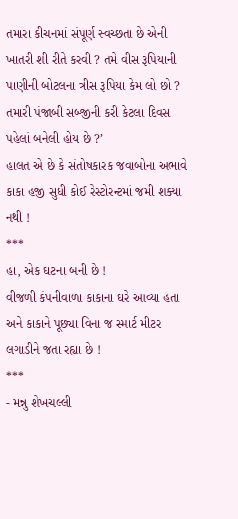તમારા કીચનમાં સંપૂર્ણ સ્વચ્છતા છે એની ખાતરી શી રીતે કરવી ? તમે વીસ રૂપિયાની પાણીની બોટલના ત્રીસ રૂપિયા કેમ લો છો ? તમારી પંજાબી સબ્જીની કરી કેટલા દિવસ પહેલાં બનેલી હોય છે ?’
હાલત એ છે કે સંતોષકારક જવાબોના અભાવે કાકા હજી સુધી કોઈ રેસ્ટોરન્ટમાં જમી શક્યા નથી !
***
હા, એક ઘટના બની છે !
વીજળી કંપનીવાળા કાકાના ઘરે આવ્યા હતા અને કાકાને પૂછ્યા વિના જ સ્માર્ટ મીટર લગાડીને જતા રહ્યા છે !
***
- મન્નુ શેખચલ્લી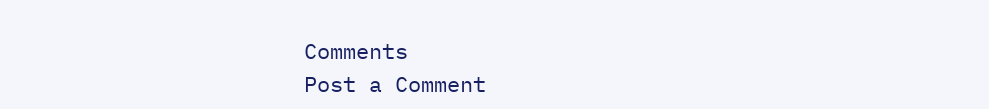Comments
Post a Comment